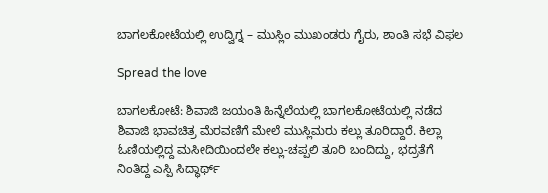ಬಾಗಲಕೋಟೆಯಲ್ಲಿ ಉದ್ವಿಗ್ನ – ಮುಸ್ಲಿಂ ಮುಖಂಡರು ಗೈರು, ಶಾಂತಿ ಸಭೆ ವಿಫಲ

Spread the love

ಬಾಗಲಕೋಟೆ: ಶಿವಾಜಿ ಜಯಂತಿ ಹಿನ್ನೆಲೆಯಲ್ಲಿ ಬಾಗಲಕೋಟೆಯಲ್ಲಿ ನಡೆದ ಶಿವಾಜಿ ಭಾವಚಿತ್ರ ಮೆರವಣಿಗೆ ಮೇಲೆ ಮುಸ್ಲಿಮರು ಕಲ್ಲು ತೂರಿದ್ದಾರೆ. ಕಿಲ್ಲಾ ಓಣಿಯಲ್ಲಿದ್ದ ಮಸೀದಿಯಿಂದಲೇ ಕಲ್ಲು-ಚಪ್ಪಲಿ ತೂರಿ ಬಂದಿದ್ದು, ಭದ್ರತೆಗೆ ನಿಂತಿದ್ದ ಎಸ್ಪಿ ಸಿದ್ಧಾರ್ಥ್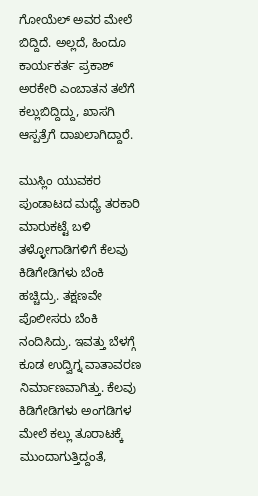ಗೋಯೆಲ್ ಅವರ ಮೇಲೆ ಬಿದ್ದಿದೆ. ಅಲ್ಲದೆ, ಹಿಂದೂ ಕಾರ್ಯಕರ್ತ ಪ್ರಕಾಶ್ ಅರಕೇರಿ ಎಂಬಾತನ ತಲೆಗೆ ಕಲ್ಲುಬಿದ್ದಿದ್ದು, ಖಾಸಗಿ ಆಸ್ಪತ್ರೆಗೆ ದಾಖಲಾಗಿದ್ದಾರೆ.

ಮುಸ್ಲಿಂ ಯುವಕರ ಪುಂಡಾಟದ ಮಧ್ಯೆ ತರಕಾರಿ ಮಾರುಕಟ್ಟೆ ಬಳಿ ತಳ್ಳೋಗಾಡಿಗಳಿಗೆ ಕೆಲವು ಕಿಡಿಗೇಡಿಗಳು ಬೆಂಕಿ ಹಚ್ಚಿದ್ರು. ತಕ್ಷಣವೇ ಪೊಲೀಸರು ಬೆಂಕಿ ನಂದಿಸಿದ್ರು. ಇವತ್ತು ಬೆಳಗ್ಗೆ ಕೂಡ ಉದ್ವಿಗ್ನ ವಾತಾವರಣ ನಿರ್ಮಾಣವಾಗಿತ್ತು. ಕೆಲವು ಕಿಡಿಗೇಡಿಗಳು ಅಂಗಡಿಗಳ ಮೇಲೆ ಕಲ್ಲು ತೂರಾಟಕ್ಕೆ ಮುಂದಾಗುತ್ತಿದ್ದಂತೆ,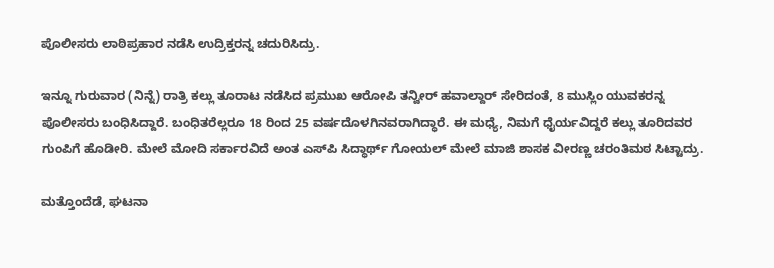ಪೊಲೀಸರು ಲಾಠಿಪ್ರಹಾರ ನಡೆಸಿ ಉದ್ರಿಕ್ತರನ್ನ ಚದುರಿಸಿದ್ರು.

ಇನ್ನೂ ಗುರುವಾರ (ನಿನ್ನೆ) ರಾತ್ರಿ ಕಲ್ಲು ತೂರಾಟ ನಡೆಸಿದ ಪ್ರಮುಖ ಆರೋಪಿ ತನ್ವೀರ್ ಹವಾಲ್ದಾರ್ ಸೇರಿದಂತೆ, 8 ಮುಸ್ಲಿಂ ಯುವಕರನ್ನ ಪೊಲೀಸರು ಬಂಧಿಸಿದ್ದಾರೆ. ಬಂಧಿತರೆಲ್ಲರೂ 18 ರಿಂದ 25 ವರ್ಷದೊಳಗಿನವರಾಗಿದ್ಧಾರೆ. ಈ ಮಧ್ಯೆ, ನಿಮಗೆ ಧೈರ್ಯವಿದ್ದರೆ ಕಲ್ಲು ತೂರಿದವರ ಗುಂಪಿಗೆ ಹೊಡೀರಿ. ಮೇಲೆ ಮೋದಿ ಸರ್ಕಾರವಿದೆ ಅಂತ ಎಸ್‌ಪಿ ಸಿದ್ಧಾರ್ಥ್ ಗೋಯಲ್ ಮೇಲೆ ಮಾಜಿ ಶಾಸಕ ವೀರಣ್ಣ ಚರಂತಿಮಠ ಸಿಟ್ಟಾದ್ರು.

ಮತ್ತೊಂದೆಡೆ, ಘಟನಾ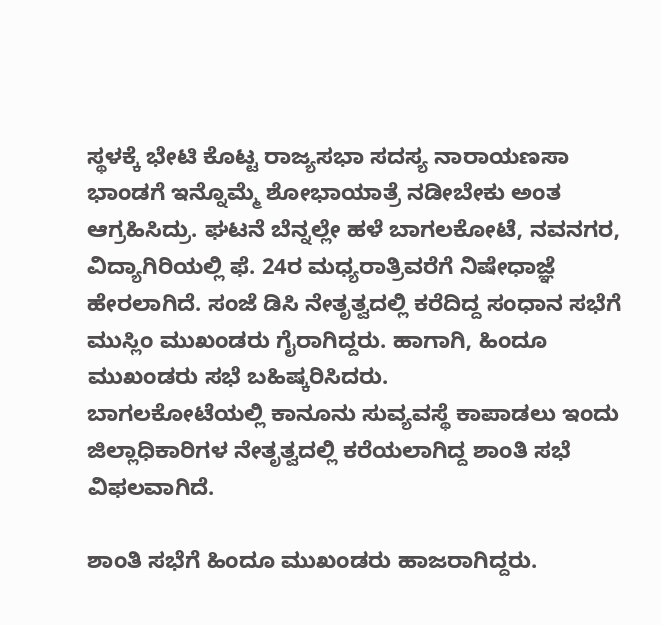ಸ್ಥಳಕ್ಕೆ ಭೇಟಿ ಕೊಟ್ಟ ರಾಜ್ಯಸಭಾ ಸದಸ್ಯ ನಾರಾಯಣಸಾ ಭಾಂಡಗೆ ಇನ್ನೊಮ್ಮೆ ಶೋಭಾಯಾತ್ರೆ ನಡೀಬೇಕು ಅಂತ ಆಗ್ರಹಿಸಿದ್ರು. ಘಟನೆ ಬೆನ್ನಲ್ಲೇ ಹಳೆ ಬಾಗಲಕೋಟೆ, ನವನಗರ, ವಿದ್ಯಾಗಿರಿಯಲ್ಲಿ ಫೆ. 24ರ ಮಧ್ಯರಾತ್ರಿವರೆಗೆ ನಿಷೇಧಾಜ್ಞೆ ಹೇರಲಾಗಿದೆ. ಸಂಜೆ ಡಿಸಿ ನೇತೃತ್ವದಲ್ಲಿ ಕರೆದಿದ್ದ ಸಂಧಾನ ಸಭೆಗೆ ಮುಸ್ಲಿಂ ಮುಖಂಡರು ಗೈರಾಗಿದ್ದರು. ಹಾಗಾಗಿ, ಹಿಂದೂ ಮುಖಂಡರು ಸಭೆ ಬಹಿಷ್ಕರಿಸಿದರು.
ಬಾಗಲಕೋಟೆಯಲ್ಲಿ ಕಾನೂನು ಸುವ್ಯವಸ್ಥೆ ಕಾಪಾಡಲು ಇಂದು ಜಿಲ್ಲಾಧಿಕಾರಿಗಳ ನೇತೃತ್ವದಲ್ಲಿ ಕರೆಯಲಾಗಿದ್ದ ಶಾಂತಿ ಸಭೆ ವಿಫಲವಾಗಿದೆ.

ಶಾಂತಿ ಸಭೆಗೆ ಹಿಂದೂ ಮುಖಂಡರು ಹಾಜರಾಗಿದ್ದರು.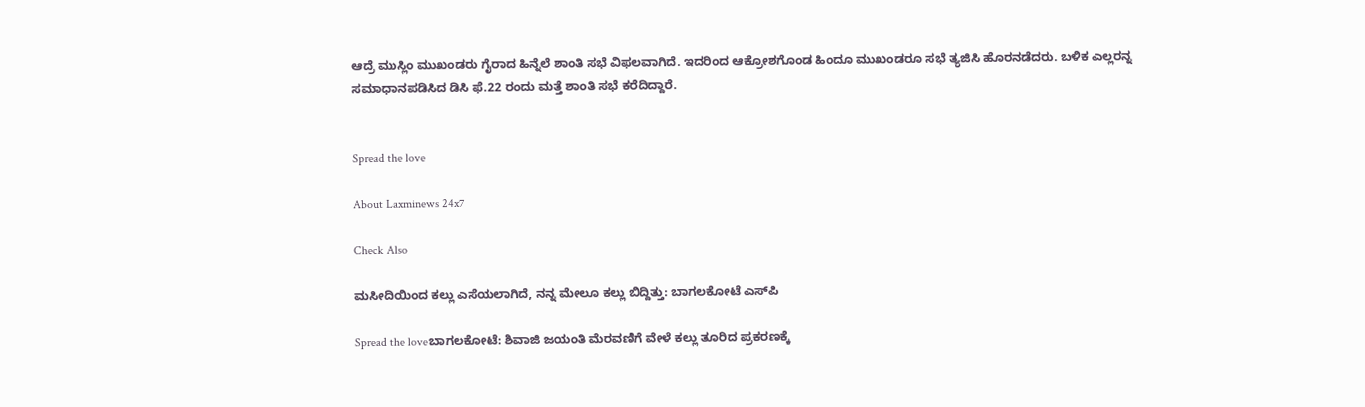ಆದ್ರೆ ಮುಸ್ಲಿಂ ಮುಖಂಡರು ಗೈರಾದ ಹಿನ್ನೆಲೆ ಶಾಂತಿ ಸಭೆ ವಿಫಲವಾಗಿದೆ. ಇದರಿಂದ ಆಕ್ರೋಶಗೊಂಡ ಹಿಂದೂ ಮುಖಂಡರೂ ಸಭೆ ತ್ಯಜಿಸಿ ಹೊರನಡೆದರು. ಬಳಿಕ ಎಲ್ಲರನ್ನ ಸಮಾಧಾನಪಡಿಸಿದ ಡಿಸಿ ಫೆ.22 ರಂದು ಮತ್ತೆ ಶಾಂತಿ ಸಭೆ ಕರೆದಿದ್ದಾರೆ.


Spread the love

About Laxminews 24x7

Check Also

ಮಸೀದಿಯಿಂದ ಕಲ್ಲು ಎಸೆಯಲಾಗಿದೆ, ನನ್ನ ಮೇಲೂ ಕಲ್ಲು ಬಿದ್ದಿತ್ತು: ಬಾಗಲಕೋಟೆ ಎಸ್‌ಪಿ

Spread the loveಬಾಗಲಕೋಟೆ: ಶಿವಾಜಿ ಜಯಂತಿ ಮೆರವಣಿಗೆ ವೇಳೆ ಕಲ್ಲು ತೂರಿದ ಪ್ರಕರಣಕ್ಕೆ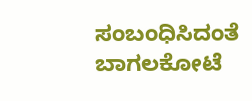ಸಂಬಂಧಿಸಿದಂತೆ ಬಾಗಲಕೋಟೆ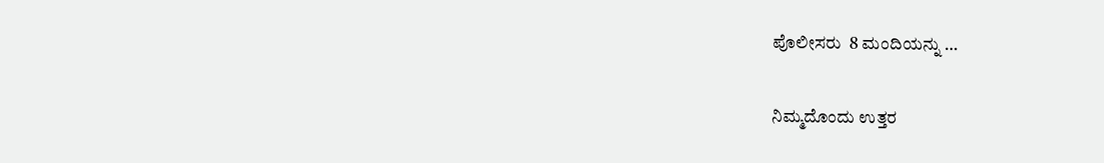ಪೊಲೀಸರು  8 ಮಂದಿಯನ್ನು …

ನಿಮ್ಮದೊಂದು ಉತ್ತರ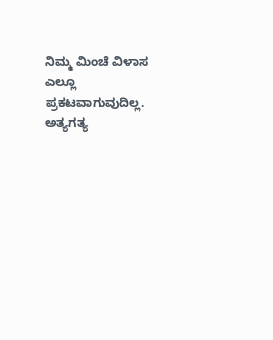ನಿಮ್ಮ ಮಿಂಚೆ ವಿಳಾಸ ಎಲ್ಲೂ ಪ್ರಕಟವಾಗುವುದಿಲ್ಲ. ಅತ್ಯಗತ್ಯ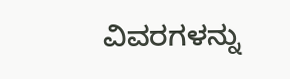ವಿವರಗಳನ್ನು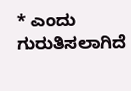* ಎಂದು ಗುರುತಿಸಲಾಗಿದೆ